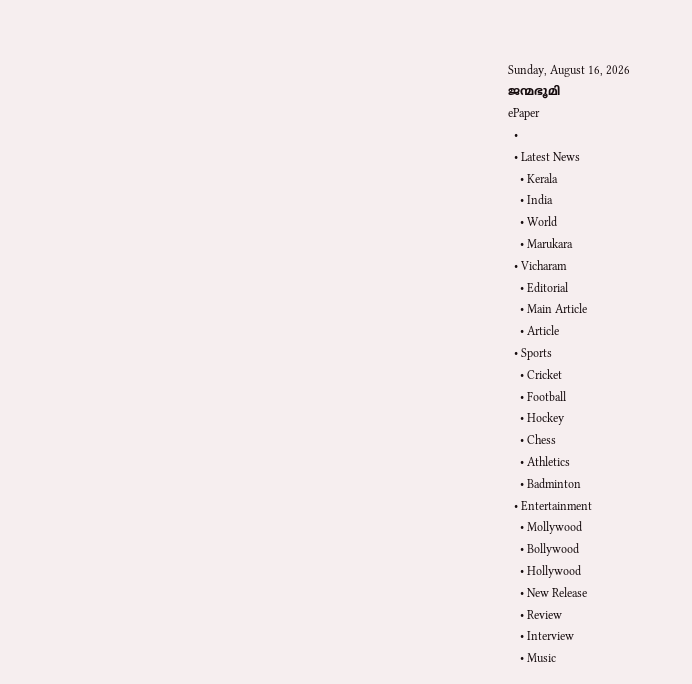Sunday, August 16, 2026
ജന്മഭൂമി
ePaper
  •
  • Latest News
    • Kerala
    • India
    • World
    • Marukara
  • Vicharam
    • Editorial
    • Main Article
    • Article
  • Sports
    • Cricket
    • Football
    • Hockey
    • Chess
    • Athletics
    • Badminton
  • Entertainment
    • Mollywood
    • Bollywood
    • Hollywood
    • New Release
    • Review
    • Interview
    • Music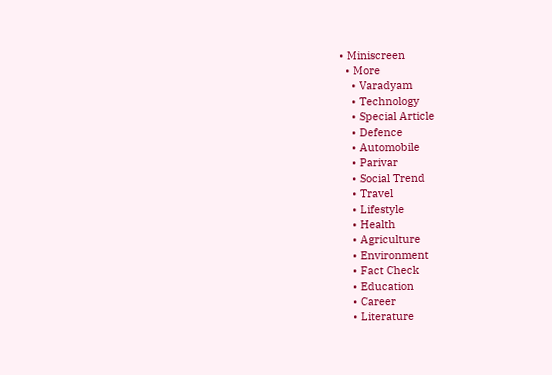• Miniscreen
  • More
    • Varadyam
    • Technology
    • Special Article
    • Defence
    • Automobile
    • Parivar
    • Social Trend
    • Travel
    • Lifestyle
    • Health
    • Agriculture
    • Environment
    • Fact Check
    • Education
    • Career
    • Literature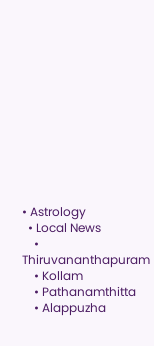• Astrology
  • Local News
    • Thiruvananthapuram
    • Kollam
    • Pathanamthitta
    • Alappuzha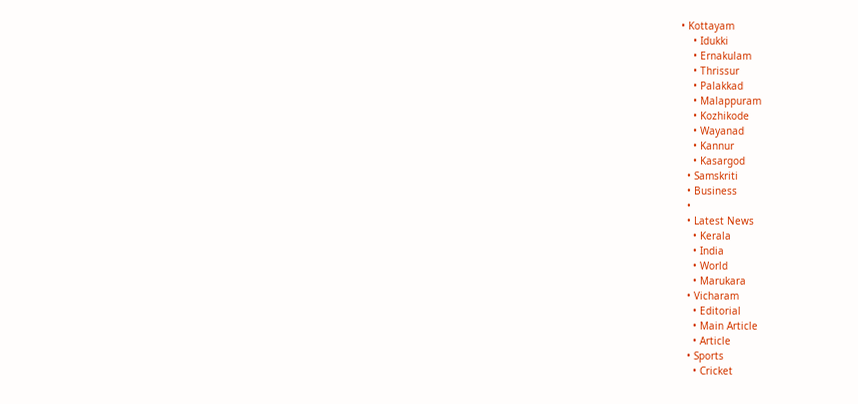• Kottayam
    • Idukki
    • Ernakulam
    • Thrissur
    • Palakkad
    • Malappuram
    • Kozhikode
    • Wayanad
    • Kannur
    • Kasargod
  • Samskriti
  • Business
  •
  • Latest News
    • Kerala
    • India
    • World
    • Marukara
  • Vicharam
    • Editorial
    • Main Article
    • Article
  • Sports
    • Cricket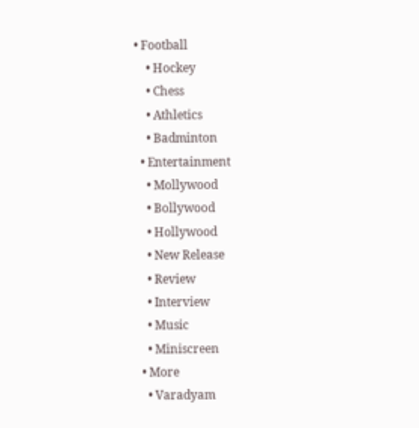• Football
    • Hockey
    • Chess
    • Athletics
    • Badminton
  • Entertainment
    • Mollywood
    • Bollywood
    • Hollywood
    • New Release
    • Review
    • Interview
    • Music
    • Miniscreen
  • More
    • Varadyam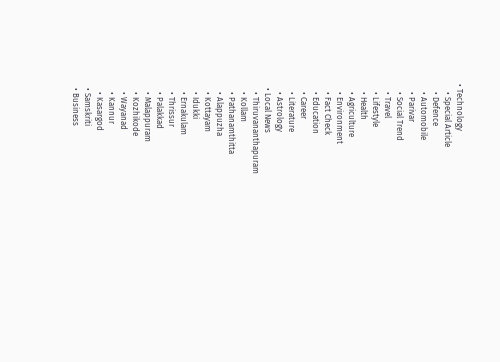• Technology
    • Special Article
    • Defence
    • Automobile
    • Parivar
    • Social Trend
    • Travel
    • Lifestyle
    • Health
    • Agriculture
    • Environment
    • Fact Check
    • Education
    • Career
    • Literature
    • Astrology
  • Local News
    • Thiruvananthapuram
    • Kollam
    • Pathanamthitta
    • Alappuzha
    • Kottayam
    • Idukki
    • Ernakulam
    • Thrissur
    • Palakkad
    • Malappuram
    • Kozhikode
    • Wayanad
    • Kannur
    • Kasargod
  • Samskriti
  • Business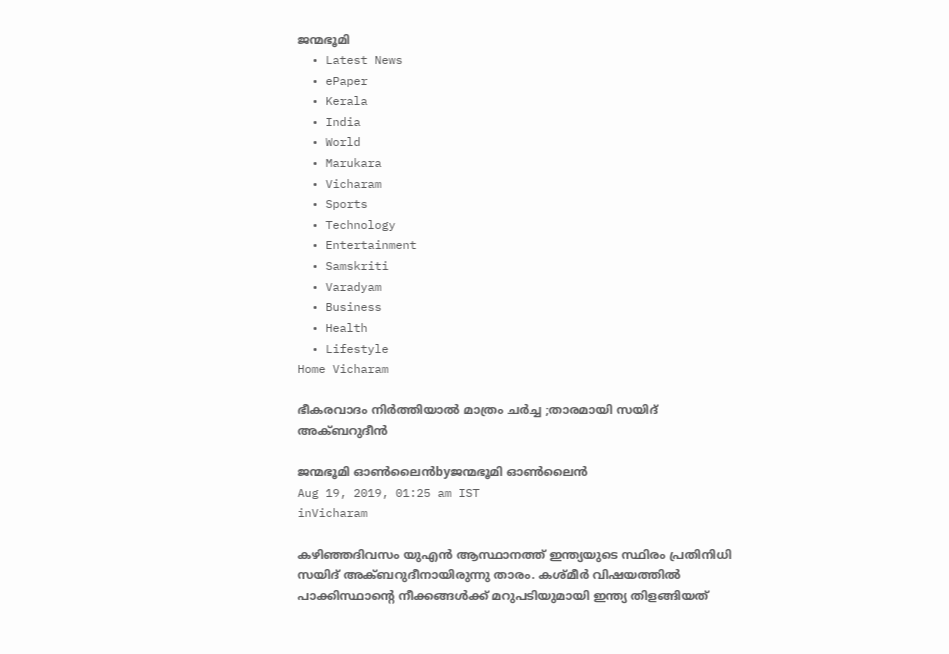ജന്മഭൂമി
  • Latest News
  • ePaper
  • Kerala
  • India
  • World
  • Marukara
  • Vicharam
  • Sports
  • Technology
  • Entertainment
  • Samskriti
  • Varadyam
  • Business
  • Health
  • Lifestyle
Home Vicharam

ഭീകരവാദം നിര്‍ത്തിയാല്‍ മാത്രം ചര്‍ച്ച ;താരമായി സയിദ് അക്ബറുദീന്‍

ജന്മഭൂമി ഓണ്‍ലൈന്‍byജന്മഭൂമി ഓണ്‍ലൈന്‍
Aug 19, 2019, 01:25 am IST
inVicharam

കഴിഞ്ഞദിവസം യുഎന്‍ ആസ്ഥാനത്ത് ഇന്ത്യയുടെ സ്ഥിരം പ്രതിനിധി സയിദ് അക്ബറുദീനായിരുന്നു താരം. കശ്മീര്‍ വിഷയത്തില്‍ പാക്കിസ്ഥാന്റെ നീക്കങ്ങള്‍ക്ക് മറുപടിയുമായി ഇന്ത്യ തിളങ്ങിയത്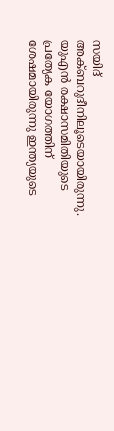സയിദ് അക്ബറുദീനിലൂടെയായിരുന്നു. യുഎന്‍ രക്ഷാസമിതിയുടെ പ്രത്യേക യോഗത്തിന് ശേഷമായിരുന്നു ഇന്ത്യയുടെ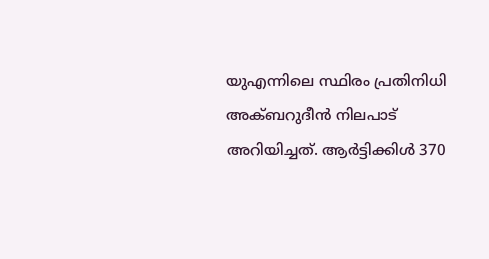യുഎന്നിലെ സ്ഥിരം പ്രതിനിധി അക്ബറുദീന്‍ നിലപാട് അറിയിച്ചത്. ആര്‍ട്ടിക്കിള്‍ 370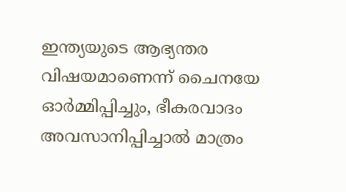ഇന്ത്യയുടെ ആഭ്യന്തര വിഷയമാണെന്ന് ചൈനയേ ഓര്‍മ്മിപ്പിച്ചും, ഭീകരവാദം അവസാനിപ്പിച്ചാല്‍ മാത്രം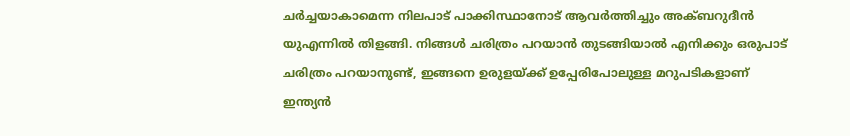ചര്‍ച്ചയാകാമെന്ന നിലപാട് പാക്കിസ്ഥാനോട് ആവര്‍ത്തിച്ചും അക്ബറുദീന്‍ യുഎന്നില്‍ തിളങ്ങി. നിങ്ങള്‍ ചരിത്രം പറയാന്‍ തുടങ്ങിയാല്‍ എനിക്കും ഒരുപാട് ചരിത്രം പറയാനുണ്ട്, ഇങ്ങനെ ഉരുളയ്‌ക്ക് ഉപ്പേരിപോലുള്ള മറുപടികളാണ് ഇന്ത്യന്‍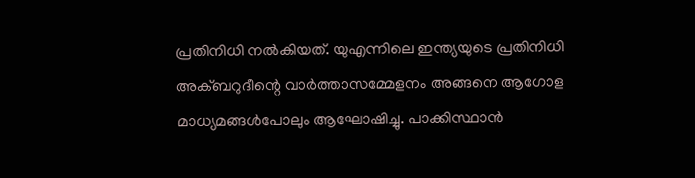പ്രതിനിധി നല്‍കിയത്. യുഎന്നിലെ ഇന്ത്യയുടെ പ്രതിനിധി അക്ബറുദീന്റെ വാര്‍ത്താസമ്മേളനം അങ്ങനെ ആഗോള മാധ്യമങ്ങള്‍പോലും ആഘോഷിച്ചു. പാക്കിസ്ഥാന്‍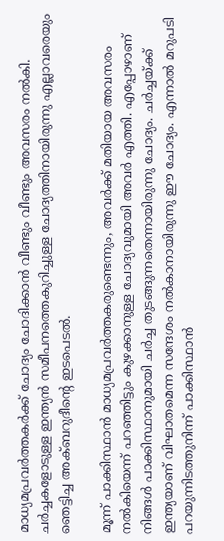മാധ്യമപ്രവര്‍ത്തകര്‍ക്ക് ചോദ്യം ചോദിക്കാന്‍ വീണ്ടും വീണ്ടും അവസരം നല്‍കി. ചര്‍ച്ചകളോടുള്ള ഇന്ത്യന്‍ സമീപനത്തെകുറിച്ചുള്ള ചോദ്യത്തിനായിരുന്നു എല്ലാവരെയും ഞെട്ടിച്ച അക്ബറുദീന്റെ ഇടപെടല്‍.

മൂന്ന് പാക്കിസ്ഥാന്‍ മാധ്യമപ്രവര്‍ത്തകരുണ്ടെന്നും, അവര്‍ക്ക് മതിയായ അവസരം നല്‍കിയെന്ന് പറഞ്ഞിട്ടും കുഴക്കാനുള്ള ചോദ്യവുമായി അവര്‍ എത്തി. എപ്പോഴാണ് നിങ്ങള്‍ പാക്കിസ്ഥാനുമായി ചര്‍ച്ച തുടങ്ങുന്നതെന്നായിരുന്നു ചോദ്യം. ചര്‍ച്ചയ്‌ക്ക് ഇന്ത്യയാണ് വിഘാതമെന്ന സന്ദേശം നല്‍കാനായിരുന്നു ഈ ചോദ്യം. എന്നാല്‍ മറുപടി പറയുന്നിടത്തുനിന്ന് പാക്കിസ്ഥാന്‍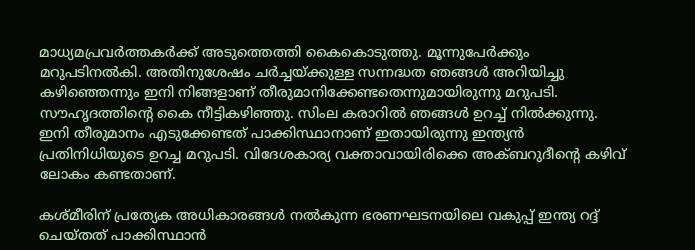മാധ്യമപ്രവര്‍ത്തകര്‍ക്ക് അടുത്തെത്തി കൈകൊടുത്തു. മൂന്നുപേര്‍ക്കും മറുപടിനല്‍കി. അതിനുശേഷം ചര്‍ച്ചയ്‌ക്കുള്ള സന്നദ്ധത ഞങ്ങള്‍ അറിയിച്ചു കഴിഞ്ഞെന്നും ഇനി നിങ്ങളാണ് തീരുമാനിക്കേണ്ടതെന്നുമായിരുന്നു മറുപടി. സൗഹൃദത്തിന്റെ കൈ നീട്ടികഴിഞ്ഞു. സിംല കരാറില്‍ ഞങ്ങള്‍ ഉറച്ച് നില്‍ക്കുന്നു. ഇനി തീരുമാനം എടുക്കേണ്ടത് പാക്കിസ്ഥാനാണ് ഇതായിരുന്നു ഇന്ത്യന്‍ പ്രതിനിധിയുടെ ഉറച്ച മറുപടി. വിദേശകാര്യ വക്താവായിരിക്കെ അക്ബറുദീന്റെ കഴിവ് ലോകം കണ്ടതാണ്.

കശ്മീരിന് പ്രത്യേക അധികാരങ്ങള്‍ നല്‍കുന്ന ഭരണഘടനയിലെ വകുപ്പ് ഇന്ത്യ റദ്ദ് ചെയ്തത് പാക്കിസ്ഥാന്‍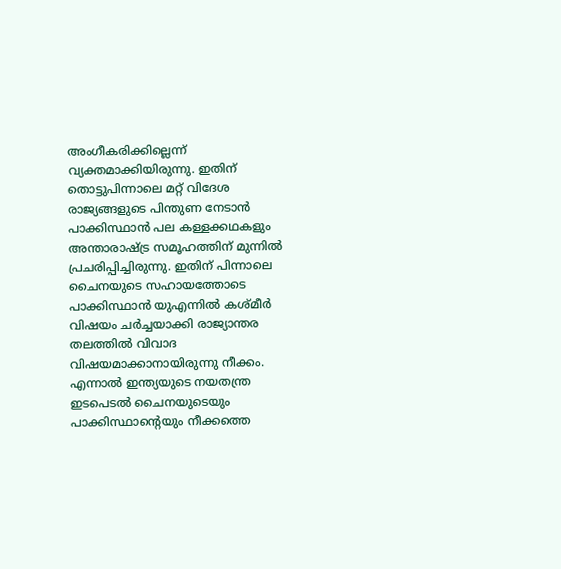അംഗീകരിക്കില്ലെന്ന് വ്യക്തമാക്കിയിരുന്നു. ഇതിന് തൊട്ടുപിന്നാലെ മറ്റ് വിദേശ രാജ്യങ്ങളുടെ പിന്തുണ നേടാന്‍ പാക്കിസ്ഥാന്‍ പല കള്ളക്കഥകളും അന്താരാഷ്‌ട്ര സമൂഹത്തിന് മുന്നില്‍ പ്രചരിപ്പിച്ചിരുന്നു. ഇതിന് പിന്നാലെ ചൈനയുടെ സഹായത്തോടെ പാക്കിസ്ഥാന്‍ യുഎന്നില്‍ കശ്മീര്‍ വിഷയം ചര്‍ച്ചയാക്കി രാജ്യാന്തര തലത്തില്‍ വിവാദ വിഷയമാക്കാനായിരുന്നു നീക്കം. എന്നാല്‍ ഇന്ത്യയുടെ നയതന്ത്ര ഇടപെടല്‍ ചൈനയുടെയും പാക്കിസ്ഥാന്റെയും നീക്കത്തെ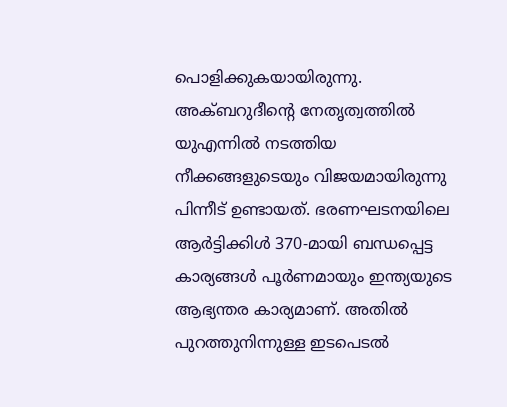പൊളിക്കുകയായിരുന്നു. അക്ബറുദീന്റെ നേതൃത്വത്തില്‍ യുഎന്നില്‍ നടത്തിയ നീക്കങ്ങളുടെയും വിജയമായിരുന്നു പിന്നീട് ഉണ്ടായത്. ഭരണഘടനയിലെ ആര്‍ട്ടിക്കിള്‍ 370-മായി ബന്ധപ്പെട്ട കാര്യങ്ങള്‍ പൂര്‍ണമായും ഇന്ത്യയുടെ ആഭ്യന്തര കാര്യമാണ്. അതില്‍ പുറത്തുനിന്നുള്ള ഇടപെടല്‍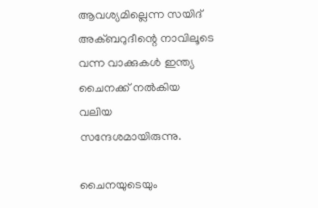ആവശ്യമില്ലെന്ന സയിദ് അക്ബറുദീന്റെ നാവിലൂടെ വന്ന വാക്കുകള്‍ ഇന്ത്യ ചൈനക്ക് നല്‍കിയ വലിയ സന്ദേശമായിരുന്നു.

ചൈനയുടെയും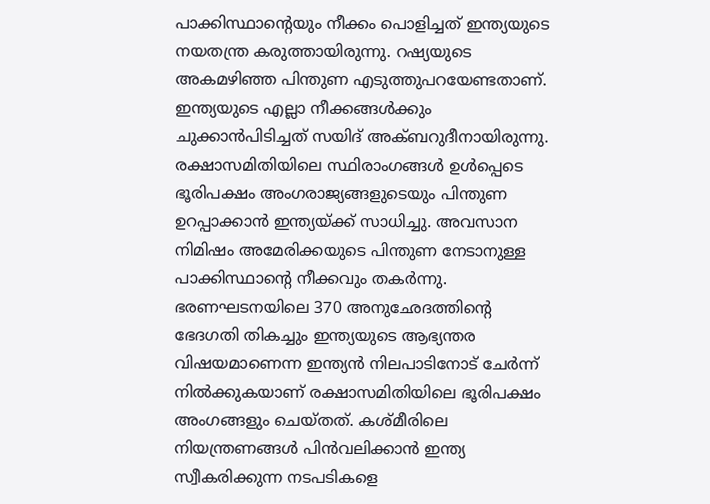പാക്കിസ്ഥാന്റെയും നീക്കം പൊളിച്ചത് ഇന്ത്യയുടെ നയതന്ത്ര കരുത്തായിരുന്നു. റഷ്യയുടെ അകമഴിഞ്ഞ പിന്തുണ എടുത്തുപറയേണ്ടതാണ്. ഇന്ത്യയുടെ എല്ലാ നീക്കങ്ങള്‍ക്കും ചുക്കാന്‍പിടിച്ചത് സയിദ് അക്ബറുദീനായിരുന്നു. രക്ഷാസമിതിയിലെ സ്ഥിരാംഗങ്ങള്‍ ഉള്‍പ്പെടെ ഭൂരിപക്ഷം അംഗരാജ്യങ്ങളുടെയും പിന്തുണ ഉറപ്പാക്കാന്‍ ഇന്ത്യയ്‌ക്ക് സാധിച്ചു. അവസാന നിമിഷം അമേരിക്കയുടെ പിന്തുണ നേടാനുള്ള പാക്കിസ്ഥാന്റെ നീക്കവും തകര്‍ന്നു. ഭരണഘടനയിലെ 370 അനുഛേദത്തിന്റെ ഭേദഗതി തികച്ചും ഇന്ത്യയുടെ ആഭ്യന്തര വിഷയമാണെന്ന ഇന്ത്യന്‍ നിലപാടിനോട് ചേര്‍ന്ന് നില്‍ക്കുകയാണ് രക്ഷാസമിതിയിലെ ഭൂരിപക്ഷം അംഗങ്ങളും ചെയ്തത്. കശ്മീരിലെ നിയന്ത്രണങ്ങള്‍ പിന്‍വലിക്കാന്‍ ഇന്ത്യ സ്വീകരിക്കുന്ന നടപടികളെ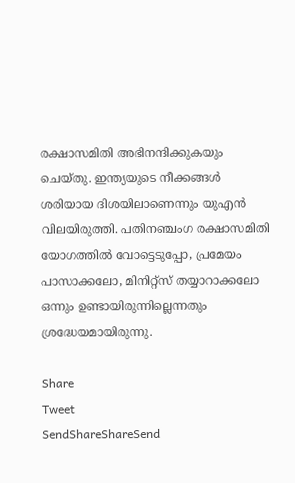രക്ഷാസമിതി അഭിനന്ദിക്കുകയും ചെയ്തു. ഇന്ത്യയുടെ നീക്കങ്ങള്‍ ശരിയായ ദിശയിലാണെന്നും യുഎന്‍ വിലയിരുത്തി. പതിനഞ്ചംഗ രക്ഷാസമിതി യോഗത്തില്‍ വോട്ടെടുപ്പോ, പ്രമേയം പാസാക്കലോ, മിനിറ്റ്‌സ് തയ്യാറാക്കലോ ഒന്നും ഉണ്ടായിരുന്നില്ലെന്നതും ശ്രദ്ധേയമായിരുന്നു.

Share
Tweet
SendShareShareSend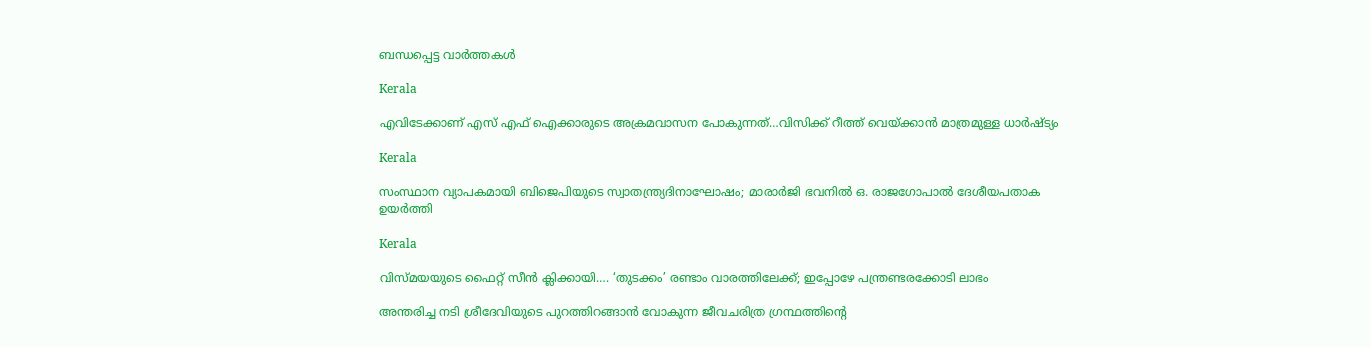ബന്ധപ്പെട്ട വാര്‍ത്തകള്‍

Kerala

എവിടേക്കാണ് എസ് എഫ് ഐക്കാരുടെ അക്രമവാസന പോകുന്നത്…വിസിക്ക് റീത്ത് വെയ്‌ക്കാന്‍ മാത്രമുള്ള ധാര്‍ഷ്ട്യം

Kerala

സംസ്ഥാന വ്യാപകമായി ബിജെപിയുടെ സ്വാതന്ത്ര്യദിനാഘോഷം; മാരാർജി ഭവനിൽ ഒ. രാജഗോപാൽ ദേശീയപതാക ഉയർത്തി

Kerala

വിസ്‍മയയുടെ ഫൈറ്റ് സീന്‍ ക്ലിക്കായി…. ‘തുടക്കം’ രണ്ടാം വാരത്തിലേക്ക്; ഇപ്പോഴേ പന്ത്രണ്ടരക്കോടി ലാഭം

അന്തരിച്ച നടി ശ്രീദേവിയുടെ പുറത്തിറങ്ങാന്‍ വോകുന്ന ജീവചരിത്ര ഗ്രന്ഥത്തിന്‍റെ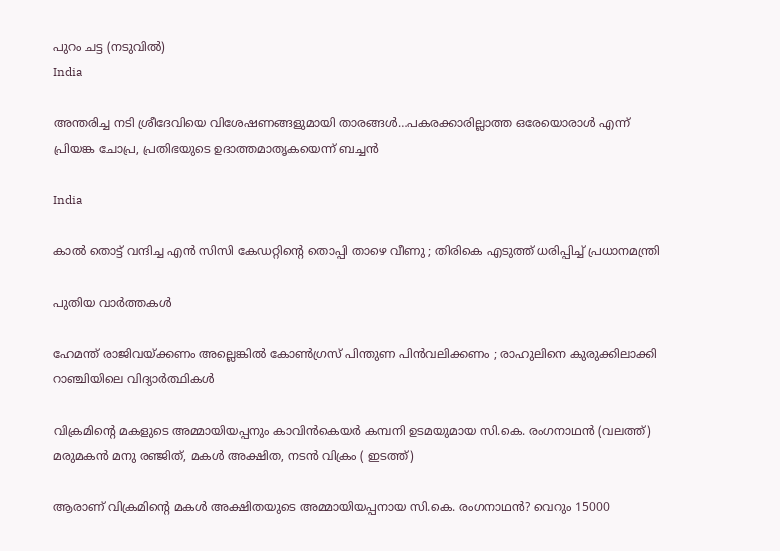പുറം ചട്ട (നടുവില്‍)
India

അന്തരിച്ച നടി ശ്രീദേവിയെ വിശേഷണങ്ങളുമായി താരങ്ങള്‍…പകരക്കാരില്ലാത്ത ഒരേയൊരാള്‍ എന്ന് പ്രിയങ്ക ചോപ്ര, പ്രതിഭയുടെ ഉദാത്തമാതൃകയെന്ന് ബച്ചന്‍

India

കാൽ തൊട്ട് വന്ദിച്ച എൻ സിസി കേഡറ്റിന്റെ തൊപ്പി താഴെ വീണു ; തിരികെ എടുത്ത് ധരിപ്പിച്ച് പ്രധാനമന്ത്രി

പുതിയ വാര്‍ത്തകള്‍

ഹേമന്ത് രാജിവയ്‌ക്കണം അല്ലെങ്കിൽ കോൺഗ്രസ് പിന്തുണ പിൻവലിക്കണം ; രാഹുലിനെ കുരുക്കിലാക്കി റാഞ്ചിയിലെ വിദ്യാർത്ഥികൾ

വിക്രമിന്‍റെ മകളുടെ അമ്മായിയപ്പനും കാവിന്‍കെയര്‍ കമ്പനി ഉടമയുമായ സി.കെ. രംഗനാഥന്‍ (വലത്ത്) മരുമകന്‍ മനു രഞ്ജിത്, മകള്‍ അക്ഷിത, നടന്‍ വിക്രം ( ഇടത്ത്)

ആരാണ് വിക്രമിന്റെ മകള്‍ അക്ഷിതയുടെ അമ്മായിയപ്പനായ സി.കെ. രംഗനാഥന്‍? വെറും 15000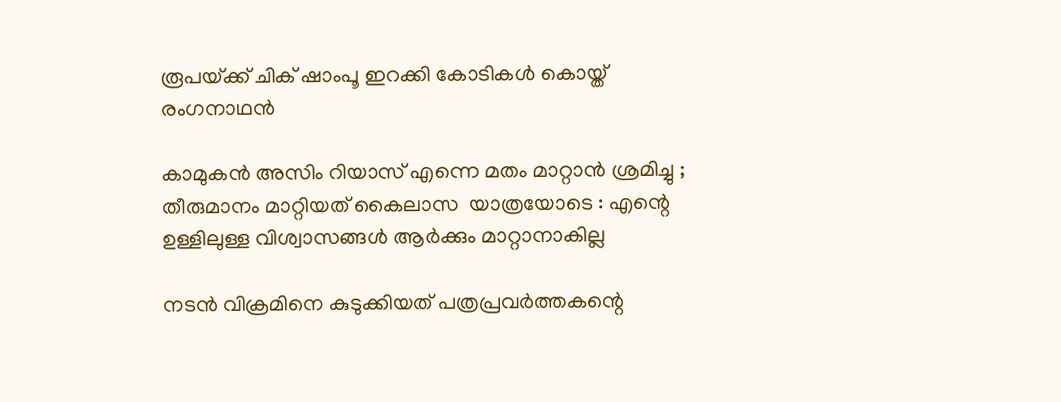രൂപയ്‌ക്ക് ചിക് ഷാംപൂ ഇറക്കി കോടികള്‍ കൊയ്ത് രംഗനാഥന്‍

കാമുകൻ അസിം റിയാസ് എന്നെ മതം മാറ്റാൻ ശ്രമിച്ചു ; തീരുമാനം മാറ്റിയത് കൈലാസ  യാത്രയോടെ : എന്റെ ഉള്ളിലുള്ള വിശ്വാസങ്ങൾ ആർക്കും മാറ്റാനാകില്ല

നടന്‍ വിക്രമിനെ കുടുക്കിയത് പത്രപ്രവര്‍ത്തകന്റെ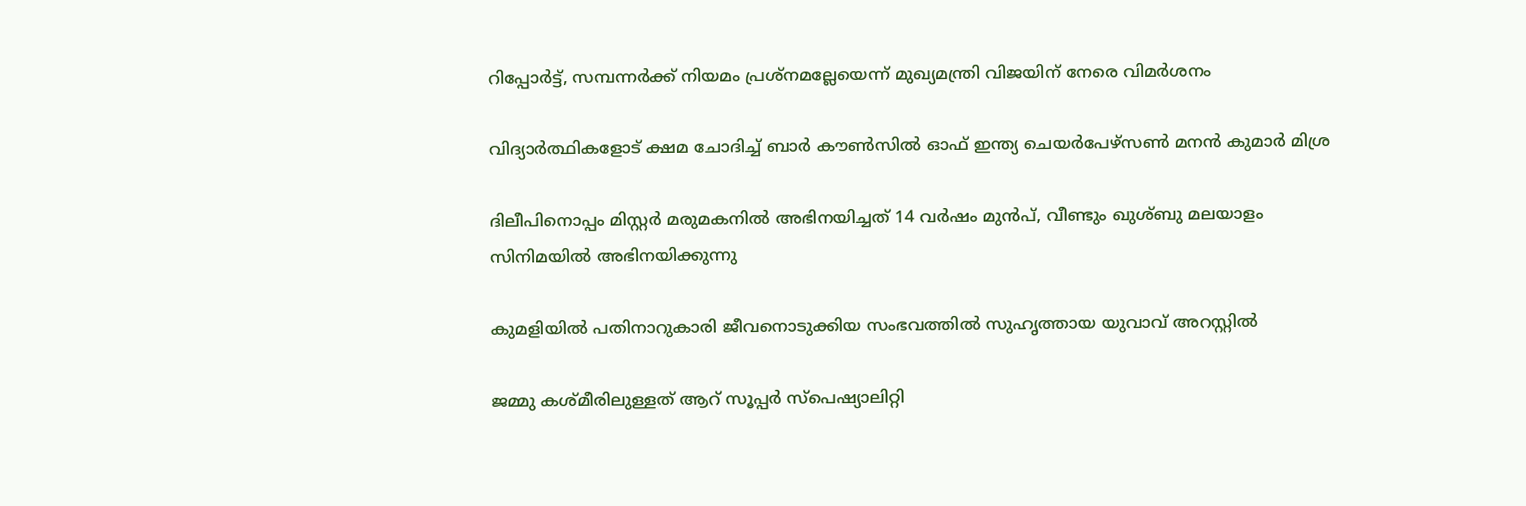റിപ്പോര്‍ട്ട്, സമ്പന്നര്‍ക്ക് നിയമം പ്രശ്നമല്ലേയെന്ന് മുഖ്യമന്ത്രി വിജയിന് നേരെ വിമര്‍ശനം

വിദ്യാര്‍ത്ഥികളോട് ക്ഷമ ചോദിച്ച് ബാര്‍ കൗണ്‍സില്‍ ഓഫ് ഇന്ത്യ ചെയര്‍പേഴ്സണ്‍ മനന്‍ കുമാര്‍ മിശ്ര

ദിലീപിനൊപ്പം മിസ്റ്റര്‍ മരുമകനില്‍ അഭിനയിച്ചത് 14 വര്‍ഷം മുന്‍പ്, വീണ്ടും ഖുശ്ബു മലയാളം സിനിമയില്‍ അഭിനയിക്കുന്നു

കുമളിയില്‍ പതിനാറുകാരി ജീവനൊടുക്കിയ സംഭവത്തില്‍ സുഹൃത്തായ യുവാവ് അറസ്റ്റില്‍

ജമ്മു കശ്മീരിലുള്ളത് ആറ് സൂപ്പർ സ്പെഷ്യാലിറ്റി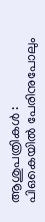ആശുപത്രികൾ : പിഒകെയിൽ പേരിനുപോലും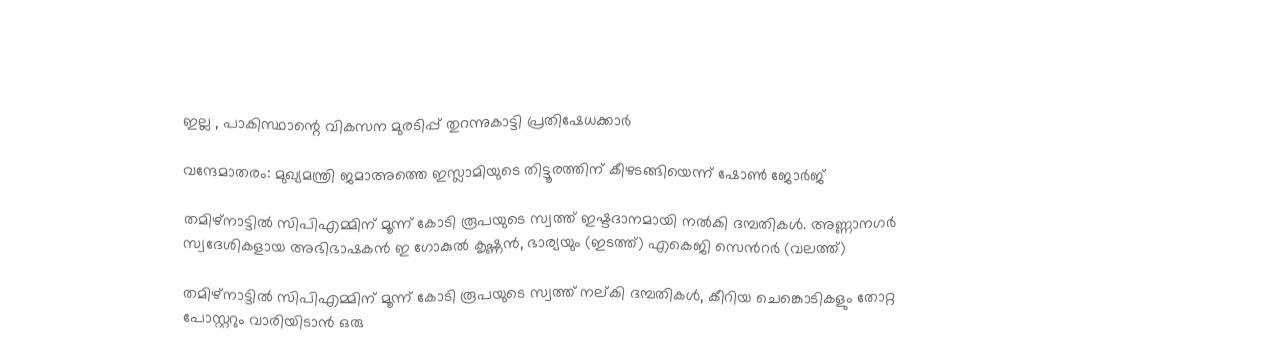ഇല്ല , പാകിസ്ഥാന്റെ വികസന മുരടിപ്പ് തുറന്നുകാട്ടി പ്രതിഷേധക്കാർ

വന്ദേമാതരം: മുഖ്യമന്ത്രി ജമാഅത്തെ ഇസ്ലാമിയുടെ തിട്ടൂരത്തിന് കീഴടങ്ങിയെന്ന് ഷോണ്‍ ജോര്‍ജ്

തമിഴ്നാട്ടില്‍ സിപിഎമ്മിന് മൂന്ന് കോടി രൂപയുടെ സ്വത്ത് ഇഷ്ടദാനമായി നല്‍കി ദമ്പതികള്‍. അണ്ണാനഗര്‍ സ്വദേശികളായ അഭിഭാഷകന്‍ ഇ ഗോകുല്‍ കൃഷ്ണന്‍, ഭാര്യയും (ഇടത്ത്) എകെജി സെന്‍റര്‍ (വലത്ത്)

തമിഴ്നാട്ടില്‍ സിപിഎമ്മിന് മൂന്ന് കോടി രൂപയുടെ സ്വത്ത് നല‍്കി ദമ്പതികള്‍, കീറിയ ചെങ്കൊടികളും തോറ്റ പോസ്റ്ററും വാരിയിടാൻ ഒരു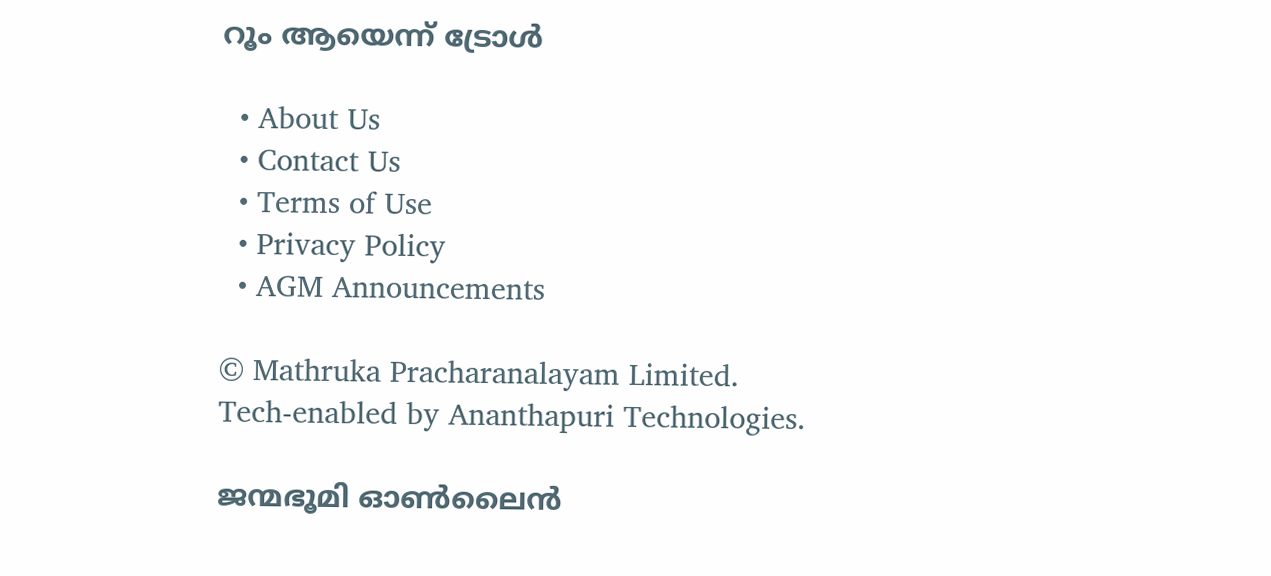റൂം ആയെന്ന് ട്രോള്‍

  • About Us
  • Contact Us
  • Terms of Use
  • Privacy Policy
  • AGM Announcements

© Mathruka Pracharanalayam Limited.
Tech-enabled by Ananthapuri Technologies.

ജന്മഭൂമി ഓണ്‍ലൈന്‍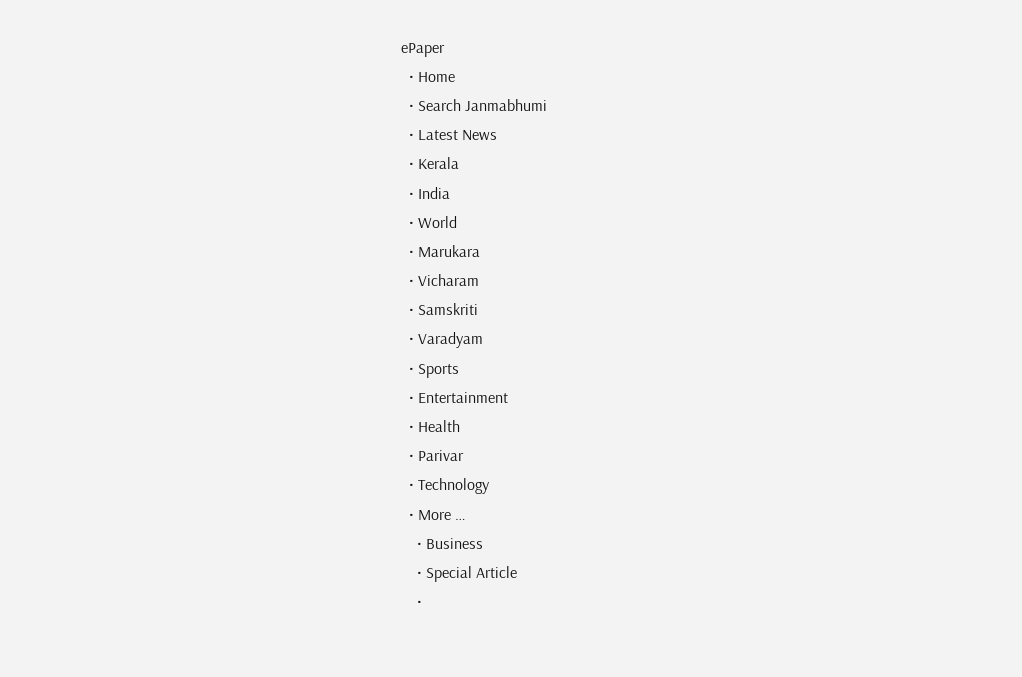ePaper
  • Home
  • Search Janmabhumi
  • Latest News
  • Kerala
  • India
  • World
  • Marukara
  • Vicharam
  • Samskriti
  • Varadyam
  • Sports
  • Entertainment
  • Health
  • Parivar
  • Technology
  • More …
    • Business
    • Special Article
    •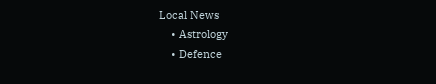Local News
    • Astrology
    • Defence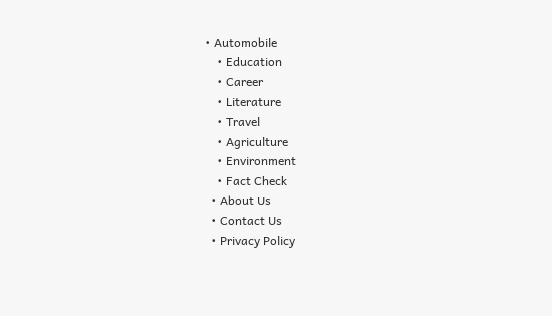• Automobile
    • Education
    • Career
    • Literature
    • Travel
    • Agriculture
    • Environment
    • Fact Check
  • About Us
  • Contact Us
  • Privacy Policy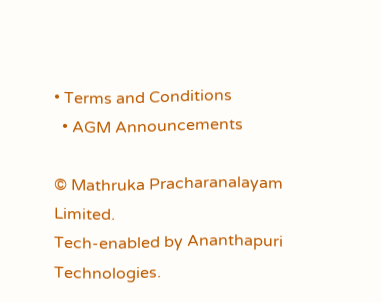• Terms and Conditions
  • AGM Announcements

© Mathruka Pracharanalayam Limited.
Tech-enabled by Ananthapuri Technologies.